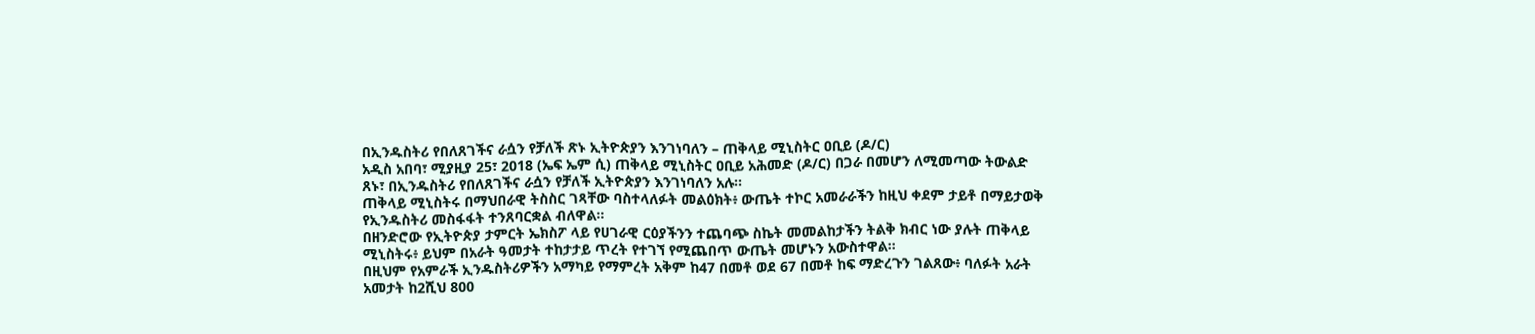በኢንዱስትሪ የበለጸገችና ራሷን የቻለች ጽኑ ኢትዮጵያን እንገነባለን – ጠቅላይ ሚኒስትር ዐቢይ (ዶ/ር)
አዲስ አበባ፣ ሚያዚያ 25፣ 2018 (ኤፍ ኤም ሲ) ጠቅላይ ሚኒስትር ዐቢይ አሕመድ (ዶ/ር) በጋራ በመሆን ለሚመጣው ትውልድ ጸኑ፣ በኢንዱስትሪ የበለጸገችና ራሷን የቻለች ኢትዮጵያን እንገነባለን አሉ፡፡
ጠቅላይ ሚኒስትሩ በማህበራዊ ትስስር ገጻቸው ባስተላለፉት መልዕክት፥ ውጤት ተኮር አመራራችን ከዚህ ቀደም ታይቶ በማይታወቅ የኢንዱስትሪ መስፋፋት ተንጸባርቋል ብለዋል።
በዘንድሮው የኢትዮጵያ ታምርት ኤክስፖ ላይ የሀገራዊ ርዕያችንን ተጨባጭ ስኬት መመልከታችን ትልቅ ክብር ነው ያሉት ጠቅላይ ሚኒስትሩ፥ ይህም በአራት ዓመታት ተከታታይ ጥረት የተገኘ የሚጨበጥ ውጤት መሆኑን አውስተዋል፡፡
በዚህም የአምራች ኢንዱስትሪዎችን አማካይ የማምረት አቅም ከ47 በመቶ ወደ 67 በመቶ ከፍ ማድረጉን ገልጸው፥ ባለፉት አራት አመታት ከ2ሺህ 800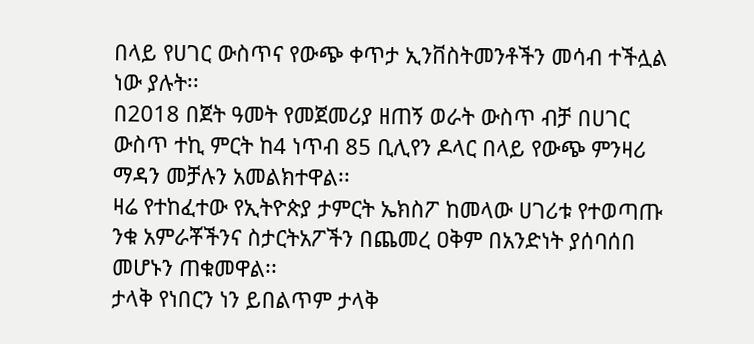በላይ የሀገር ውስጥና የውጭ ቀጥታ ኢንቨስትመንቶችን መሳብ ተችሏል ነው ያሉት፡፡
በ2018 በጀት ዓመት የመጀመሪያ ዘጠኝ ወራት ውስጥ ብቻ በሀገር ውስጥ ተኪ ምርት ከ4 ነጥብ 85 ቢሊየን ዶላር በላይ የውጭ ምንዛሪ ማዳን መቻሉን አመልክተዋል፡፡
ዛሬ የተከፈተው የኢትዮጵያ ታምርት ኤክስፖ ከመላው ሀገሪቱ የተወጣጡ ንቁ አምራቾችንና ስታርትአፖችን በጨመረ ዐቅም በአንድነት ያሰባሰበ መሆኑን ጠቁመዋል፡፡
ታላቅ የነበርን ነን ይበልጥም ታላቅ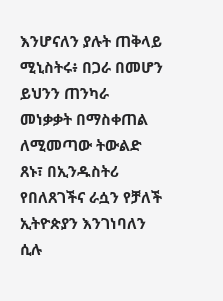እንሆናለን ያሉት ጠቅላይ ሚኒስትሩ፥ በጋራ በመሆን ይህንን ጠንካራ መነቃቃት በማስቀጠል ለሚመጣው ትውልድ ጸኑ፣ በኢንዱስትሪ የበለጸገችና ራሷን የቻለች ኢትዮጵያን እንገነባለን ሲሉ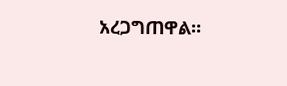አረጋግጠዋል።